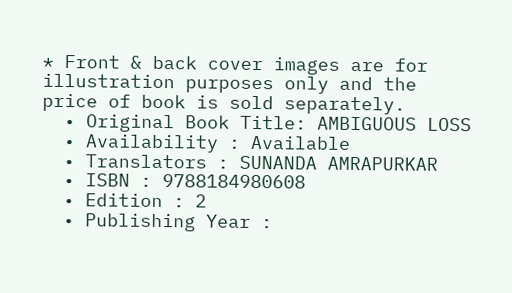* Front & back cover images are for illustration purposes only and the price of book is sold separately.
  • Original Book Title: AMBIGUOUS LOSS
  • Availability : Available
  • Translators : SUNANDA AMRAPURKAR
  • ISBN : 9788184980608
  • Edition : 2
  • Publishing Year :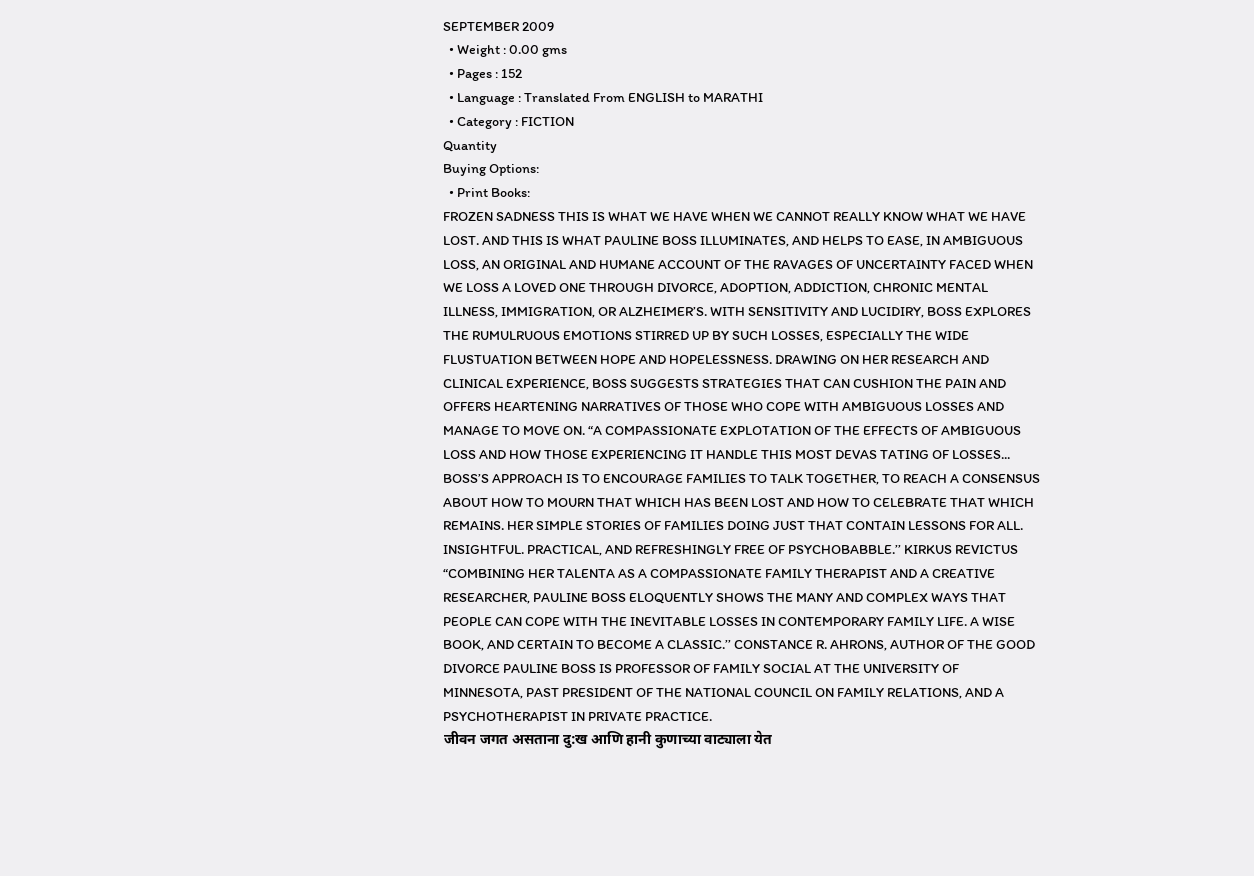SEPTEMBER 2009
  • Weight : 0.00 gms
  • Pages : 152
  • Language : Translated From ENGLISH to MARATHI
  • Category : FICTION
Quantity
Buying Options:
  • Print Books:
FROZEN SADNESS THIS IS WHAT WE HAVE WHEN WE CANNOT REALLY KNOW WHAT WE HAVE LOST. AND THIS IS WHAT PAULINE BOSS ILLUMINATES, AND HELPS TO EASE, IN AMBIGUOUS LOSS, AN ORIGINAL AND HUMANE ACCOUNT OF THE RAVAGES OF UNCERTAINTY FACED WHEN WE LOSS A LOVED ONE THROUGH DIVORCE, ADOPTION, ADDICTION, CHRONIC MENTAL ILLNESS, IMMIGRATION, OR ALZHEIMER’S. WITH SENSITIVITY AND LUCIDIRY, BOSS EXPLORES THE RUMULRUOUS EMOTIONS STIRRED UP BY SUCH LOSSES, ESPECIALLY THE WIDE FLUSTUATION BETWEEN HOPE AND HOPELESSNESS. DRAWING ON HER RESEARCH AND CLINICAL EXPERIENCE, BOSS SUGGESTS STRATEGIES THAT CAN CUSHION THE PAIN AND OFFERS HEARTENING NARRATIVES OF THOSE WHO COPE WITH AMBIGUOUS LOSSES AND MANAGE TO MOVE ON. “A COMPASSIONATE EXPLOTATION OF THE EFFECTS OF AMBIGUOUS LOSS AND HOW THOSE EXPERIENCING IT HANDLE THIS MOST DEVAS TATING OF LOSSES... BOSS’S APPROACH IS TO ENCOURAGE FAMILIES TO TALK TOGETHER, TO REACH A CONSENSUS ABOUT HOW TO MOURN THAT WHICH HAS BEEN LOST AND HOW TO CELEBRATE THAT WHICH REMAINS. HER SIMPLE STORIES OF FAMILIES DOING JUST THAT CONTAIN LESSONS FOR ALL. INSIGHTFUL. PRACTICAL, AND REFRESHINGLY FREE OF PSYCHOBABBLE.’’ KIRKUS REVICTUS “COMBINING HER TALENTA AS A COMPASSIONATE FAMILY THERAPIST AND A CREATIVE RESEARCHER, PAULINE BOSS ELOQUENTLY SHOWS THE MANY AND COMPLEX WAYS THAT PEOPLE CAN COPE WITH THE INEVITABLE LOSSES IN CONTEMPORARY FAMILY LIFE. A WISE BOOK, AND CERTAIN TO BECOME A CLASSIC.’’ CONSTANCE R. AHRONS, AUTHOR OF THE GOOD DIVORCE PAULINE BOSS IS PROFESSOR OF FAMILY SOCIAL AT THE UNIVERSITY OF MINNESOTA, PAST PRESIDENT OF THE NATIONAL COUNCIL ON FAMILY RELATIONS, AND A PSYCHOTHERAPIST IN PRIVATE PRACTICE.
जीवन जगत असताना दु:ख आणि हानी कुणाच्या वाट्याला येत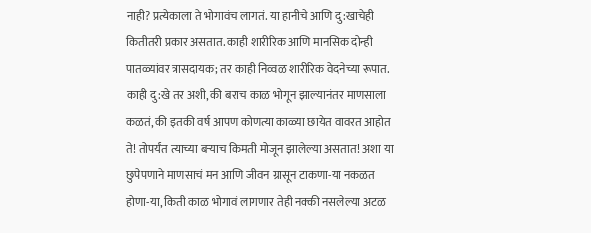नाही? प्रत्येकाला ते भोगावंच लागतं. या हानीचे आणि दु:खाचेही कितीतरी प्रकार असतात. काही शारीरिक आणि मानसिक दोन्ही पातळ्यांवर त्रासदायक; तर काही निव्वळ शारीरिक वेदनेच्या रूपात. काही दु:खे तर अशी, की बराच काळ भोगून झाल्यानंतर माणसाला कळतं, की इतकी वर्ष आपण कोणत्या काळ्या छायेत वावरत आहोत ते! तोपर्यंत त्याच्या बऱ्याच किमती मोजून झालेल्या असतात! अशा या छुपेपणाने माणसाचं मन आणि जीवन ग्रासून टाकणा-या नकळत होणा-या, किती काळ भोगावं लागणार तेही नक्की नसलेल्या अटळ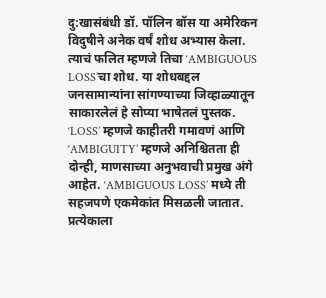दु:खासंबंधी डॉ. पॉलिन बॉस या अमेरिकन विदुषीने अनेक वर्षं शोध अभ्यास केला. त्याचं फलित म्हणजे तिचा ‘AMBIGUOUS LOSS’चा शोध. या शोधबद्दल जनसामान्यांना सांगण्याच्या जिव्हाळ्यातून साकारलेलं हे सोप्या भाषेतलं पुस्तक. ‘LOSS’ म्हणजे काहीतरी गमावणं आणि ‘AMBIGUITY’ म्हणजे अनिश्चितता ही दोन्ही, माणसाच्या अनुभवाची प्रमुख अंगे आहेत. ‘AMBIGUOUS LOSS’ मध्ये ती सहजपणे एकमेकांत मिसळली जातात. प्रत्येकाला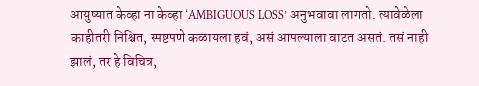आयुष्यात केव्हा ना केव्हा ‘AMBIGUOUS LOSS’ अनुभवावा लागतो. त्यावेळेला काहीतरी निश्चित, स्पष्टपणे कळायला हवं, असं आपल्याला वाटत असतं. तसं नाही झालं, तर हे विचित्र,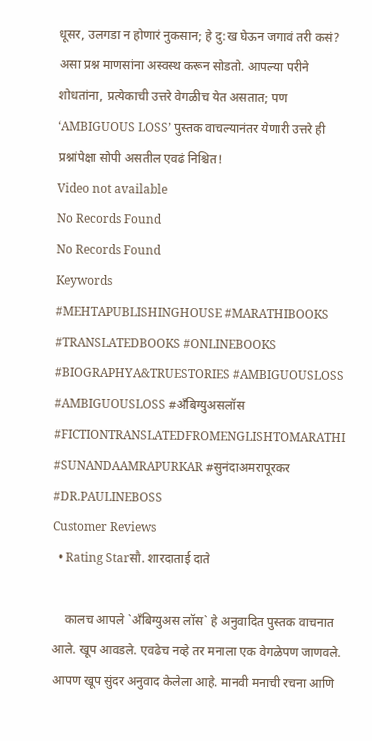धूसर, उलगडा न होणारं नुकसान; हे दु:ख घेऊन जगावं तरी कसं? असा प्रश्न माणसांना अस्वस्थ करून सोडतो. आपल्या परीने शोधतांना, प्रत्येकाची उत्तरे वेगळीच येत असतात; पण ‘AMBIGUOUS LOSS’ पुस्तक वाचल्यानंतर येणारी उत्तरे ही प्रश्नांपेक्षा सोपी असतील एवढं निश्चित!
Video not available
No Records Found
No Records Found
Keywords
#MEHTAPUBLISHINGHOUSE #MARATHIBOOKS #TRANSLATEDBOOKS #ONLINEBOOKS #BIOGRAPHYA&TRUESTORIES #AMBIGUOUSLOSS #AMBIGUOUSLOSS #अँबिग्युअसलॉस #FICTIONTRANSLATEDFROMENGLISHTOMARATHI #SUNANDAAMRAPURKAR #सुनंदाअमरापूरकर #DR.PAULINEBOSS
Customer Reviews
  • Rating Starसौ. शारदाताई दाते

    कालच आपले `अँबिग्युअस लॉस` हे अनुवादित पुस्तक वाचनात आले. खूप आवडले. एवढेच नव्हे तर मनाला एक वेगळेपण जाणवले. आपण खूप सुंदर अनुवाद केलेला आहे. मानवी मनाची रचना आणि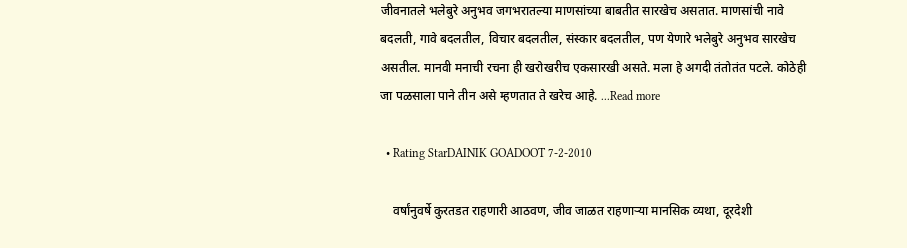जीवनातले भलेबुरे अनुभव जगभरातल्या माणसांच्या बाबतीत सारखेच असतात. माणसांची नावे बदलती, गावे बदलतील, विचार बदलतील, संस्कार बदलतील, पण येणारे भलेबुरे अनुभव सारखेच असतील. मानवी मनाची रचना ही खरोखरीच एकसारखी असते. मला हे अगदी तंतोतंत पटले. कोठेही जा पळसाला पाने तीन असे म्हणतात ते खरेच आहे. ...Read more

  • Rating StarDAINIK GOADOOT 7-2-2010

    वर्षांनुवर्षे कुरतडत राहणारी आठवण, जीव जाळत राहणाऱ्या मानसिक व्यथा, दूरदेशी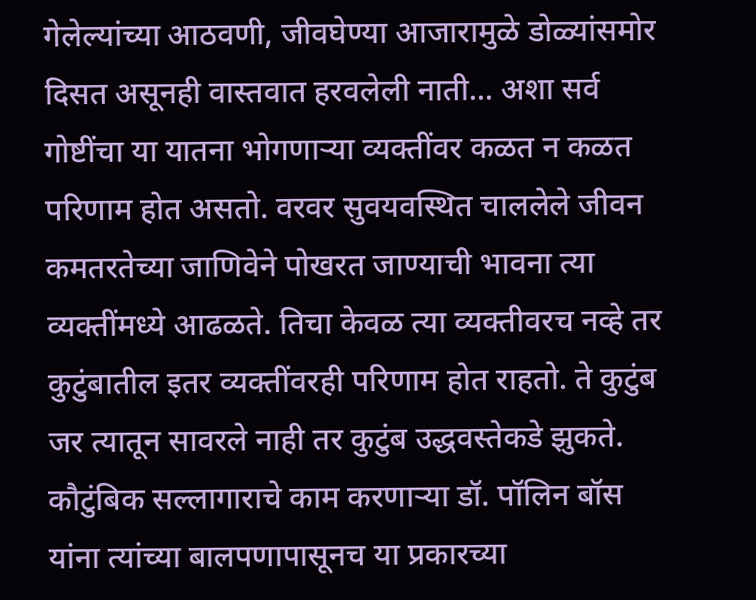गेलेल्यांच्या आठवणी, जीवघेण्या आजारामुळे डोळ्यांसमोर दिसत असूनही वास्तवात हरवलेली नाती... अशा सर्व गोष्टींचा या यातना भोगणाऱ्या व्यक्तींवर कळत न कळत परिणाम होत असतो. वरवर सुवयवस्थित चाललेले जीवन कमतरतेच्या जाणिवेने पोखरत जाण्याची भावना त्या व्यक्तींमध्ये आढळते. तिचा केवळ त्या व्यक्तीवरच नव्हे तर कुटुंबातील इतर व्यक्तींवरही परिणाम होत राहतो. ते कुटुंब जर त्यातून सावरले नाही तर कुटुंब उद्धवस्तेकडे झुकते. कौटुंबिक सल्लागाराचे काम करणाऱ्या डॉ. पॉलिन बॉस यांना त्यांच्या बालपणापासूनच या प्रकारच्या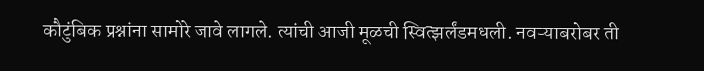कौटुंबिक प्रश्नांना सामोरे जावे लागले. त्यांची आजी मूळची स्वित्झर्लंडमधली. नवऱ्याबरोबर ती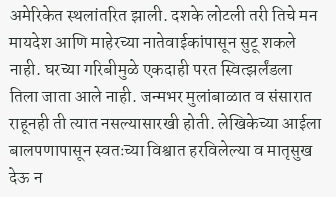अमेरिकेत स्थलांतरित झाली. दशके लोटली तरी तिचे मन मायदेश आणि माहेरच्या नातेवाईकांपासून सुटू शकले नाही. घरच्या गरिबीमुळे एकदाही परत स्वित्झर्लंडला तिला जाता आले नाही. जन्मभर मुलांबाळात व संसारात राहूनही ती त्यात नसल्यासारखी होती. लेखिकेच्या आईला बालपणापासून स्वतःच्या विश्वात हरविलेल्या व मातृसुख देऊ न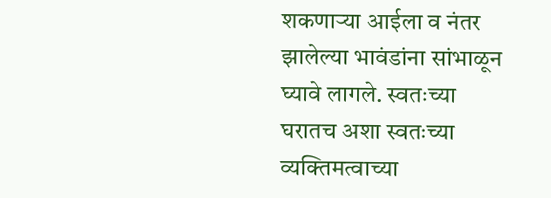शकणाऱ्या आईला व नंतर झालेल्या भावंडांना सांभाळून घ्यावे लागले. स्वतःच्या घरातच अशा स्वतःच्या व्यक्तिमत्वाच्या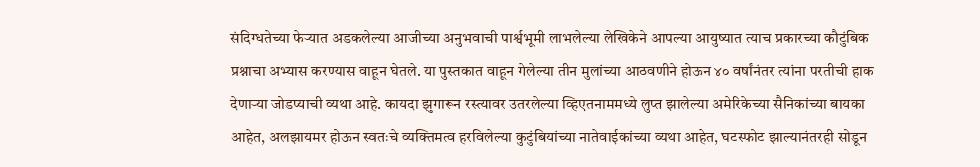संदिग्धतेच्या फेऱ्यात अडकलेल्या आजीच्या अनुभवाची पार्श्वभूमी लाभलेल्या लेखिकेने आपल्या आयुष्यात त्याच प्रकारच्या कौटुंबिक प्रश्नाचा अभ्यास करण्यास वाहून घेतले. या पुस्तकात वाहून गेलेल्या तीन मुलांच्या आठवणीने होऊन ४० वर्षांनंतर त्यांना परतीची हाक देणाऱ्या जोडप्याची व्यथा आहे. कायदा झुगारून रस्त्यावर उतरलेल्या व्हिएतनाममध्ये लुप्त झालेल्या अमेरिकेच्या सैनिकांच्या बायका आहेत, अलझायमर होऊन स्वतःचे व्यक्तिमत्व हरविलेल्या कुटुंबियांच्या नातेवाईकांच्या व्यथा आहेत, घटस्फोट झाल्यानंतरही सोडून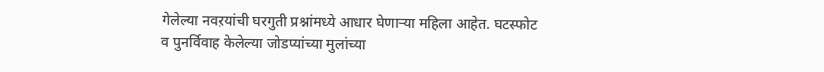गेलेल्या नवऱयांची घरगुती प्रश्नांमध्ये आधार घेणाऱ्या महिला आहेत. घटस्फोट व पुनर्विवाह केलेल्या जोडप्यांच्या मुलांच्या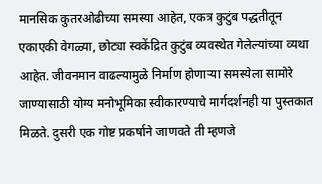मानसिक कुतरओढीच्या समस्या आहेत, एकत्र कुटुंब पद्धतीतून एकाएकी वेगळ्या, छोट्या स्वकेंद्रित कुटुंब व्यवस्थेत गेलेल्यांच्या व्यथा आहेत. जीवनमान वाढल्यामुळे निर्माण होणाऱ्या समस्येला सामोरे जाण्यासाठी योग्य मनोभूमिका स्वीकारण्याचे मार्गदर्शनही या पुस्तकात मिळते. दुसरी एक गोष्ट प्रकर्षाने जाणवते ती म्हणजे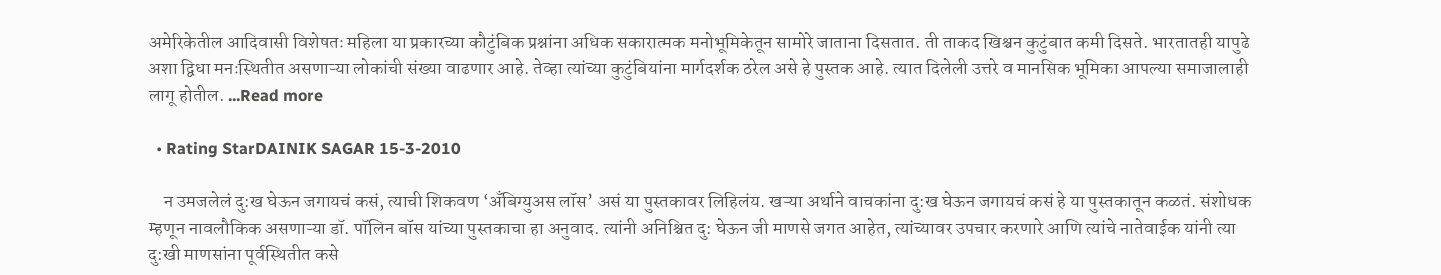अमेरिकेतील आदिवासी विशेषतः महिला या प्रकारच्या कौटुंबिक प्रश्नांना अधिक सकारात्मक मनोभूमिकेतून सामोरे जाताना दिसतात. ती ताकद खिश्चन कुटुंबात कमी दिसते. भारतातही यापुढे अशा द्विधा मनःस्थितीत असणाऱ्या लोकांची संख्या वाढणार आहे. तेव्हा त्यांच्या कुटुंबियांना मार्गदर्शक ठरेल असे हे पुस्तक आहे. त्यात दिलेली उत्तरे व मानसिक भूमिका आपल्या समाजालाही लागू होतील. ...Read more

  • Rating StarDAINIK SAGAR 15-3-2010

    न उमजलेलं दु:ख घेऊन जगायचं कसं, त्याची शिकवण ‘अँबिग्युअस लॉस’ असं या पुस्तकावर लिहिलंय. खऱ्या अर्थाने वाचकांना दु:ख घेऊन जगायचं कसं हे या पुस्तकातून कळतं. संशोधक म्हणून नावलौकिक असणाऱ्या डॉ. पॉलिन बॉस यांच्या पुस्तकाचा हा अनुवाद. त्यांनी अनिश्चित दु: घेऊन जी माणसे जगत आहेत, त्यांच्यावर उपचार करणारे आणि त्यांचे नातेवाईक यांनी त्या दु:खी माणसांना पूर्वस्थितीत कसे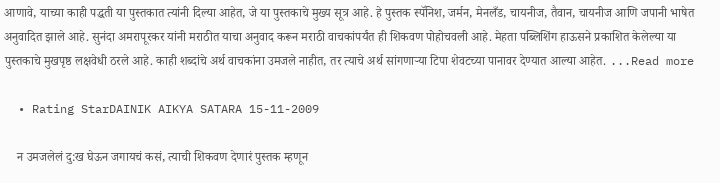आणावे, याच्या काही पद्धती या पुस्तकात त्यांनी दिल्या आहेत, जे या पुस्तकाचे मुख्य सूत्र आहे. हे पुस्तक स्पॅनिश, जर्मन, मेनलँड, चायनीज, तैवान, चायनीज आणि जपानी भाषेत अनुवादित झाले आहे. सुनंदा अमरापूरकर यांनी मराठीत याचा अनुवाद करून मराठी वाचकांपर्यंत ही शिकवण पोहोचवली आहे. मेहता पब्लिशिंग हाऊसने प्रकाशित केलेल्या या पुस्तकाचे मुखपृष्ठ लक्षवेधी ठरले आहे. काही शब्दांचे अर्थ वाचकांना उमजले नाहीत, तर त्याचे अर्थ सांगणाऱ्या टिपा शेवटच्या पानावर देण्यात आल्या आहेत. ...Read more

  • Rating StarDAINIK AIKYA SATARA 15-11-2009

    न उमजलेलं दु:ख घेऊन जगायचं कसं, त्याची शिकवण देणारं पुस्तक म्हणून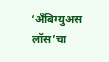‘अँबिग्युअस लॉस’चा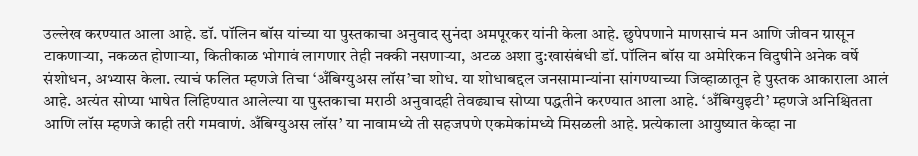उल्लेख करण्यात आला आहे. डॉ. पॉलिन बॉस यांच्या या पुस्तकाचा अनुवाद सुनंदा अमपूरकर यांनी केला आहे. छुपेपणाने माणसाचं मन आणि जीवन ग्रासून टाकणाऱ्या, नकळत होणाऱ्या, कितीकाळ भोगावं लागणार तेही नक्की नसणाऱ्या, अटळ अशा दु:खासंबंधी डॉ. पॉलिन बॉस या अमेरिकन विदुषीने अनेक वर्षे संशोधन, अभ्यास केला. त्याचं फलित म्हणजे तिचा ‘अँबिग्युअस लॉस’चा शोध. या शोधाबद्दल जनसामान्यांना सांगण्याच्या जिव्हाळातून हे पुस्तक आकाराला आलं आहे. अत्यंत सोप्या भाषेत लिहिण्यात आलेल्या या पुस्तकाचा मराठी अनुवादही तेवढ्याच सोप्या पद्धतीने करण्यात आला आहे. ‘अँबिग्युइटी’ म्हणजे अनिश्चितता आणि लॉस म्हणजे काही तरी गमवाणं. अँबिग्युअस लॉस’ या नावामध्ये ती सहजपणे एकमेकांमध्ये मिसळली आहे. प्रत्येकाला आयुष्यात केव्हा ना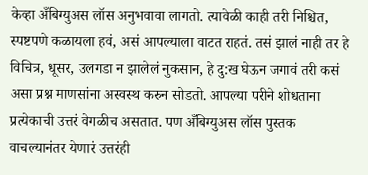केव्हा अँबिग्युअस लॉस अनुभवावा लागतो. त्यावेळी काही तरी निश्चित, स्पष्टपणे कळायला हवं, असं आपल्याला वाटत राहतं. तसं झालं नाही तर हे विचित्र, धूसर, उलगडा न झालेलं नुकसान, हे दु:ख घेऊन जगावं तरी कसं असा प्रश्न माणसांना अस्वस्थ करुन सोडतो. आपल्या परीने शोधताना प्रत्येकाची उत्तरं वेगळीच असतात. पण अँबिग्युअस लॉस पुस्तक वाचल्यानंतर येणारं उत्तरंही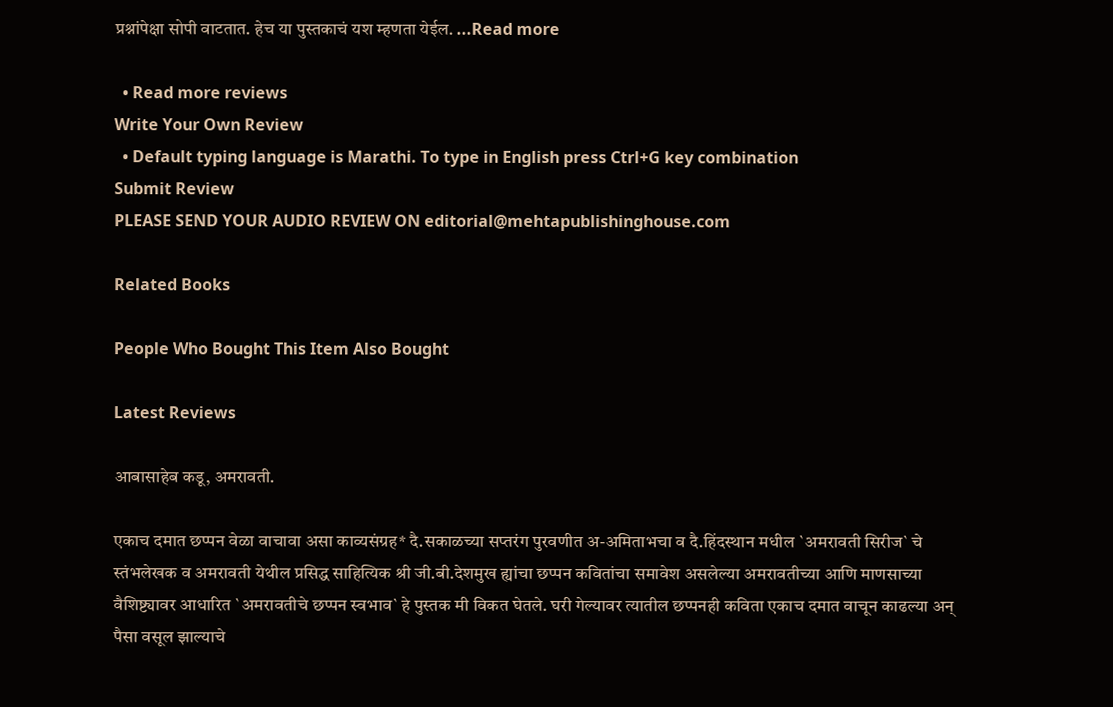प्रश्नांपेक्षा सोपी वाटतात. हेच या पुस्तकाचं यश म्हणता येईल. ...Read more

  • Read more reviews
Write Your Own Review
  • Default typing language is Marathi. To type in English press Ctrl+G key combination
Submit Review
PLEASE SEND YOUR AUDIO REVIEW ON editorial@mehtapublishinghouse.com

Related Books

People Who Bought This Item Also Bought

Latest Reviews

आबासाहेब कडू, अमरावती.

एकाच दमात छप्पन वेळा वाचावा असा काव्यसंग्रह* दै.सकाळच्या सप्तरंग पुरवणीत अ-अमिताभचा व दै.हिंदस्थान मधील `अमरावती सिरीज` चे स्तंभलेखक व अमरावती येथील प्रसिद्ध साहित्यिक श्री जी.बी.देशमुख ह्यांचा छप्पन कवितांचा समावेश असलेल्या अमरावतीच्या आणि माणसाच्या वैशिष्ट्यावर आधारित `अमरावतीचे छप्पन स्वभाव` हे पुस्तक मी विकत घेतले. घरी गेल्यावर त्यातील छप्पनही कविता एकाच दमात वाचून काढल्या अन् पैसा वसूल झाल्याचे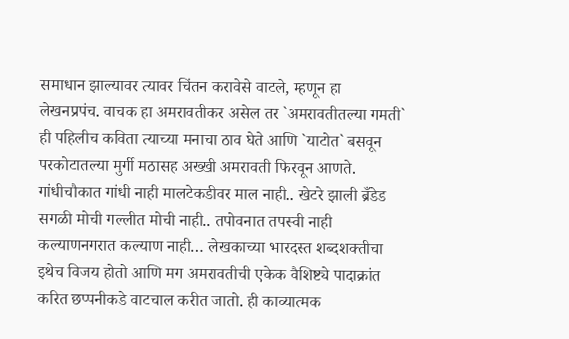समाधान झाल्यावर त्यावर चिंतन करावेसे वाटले, म्हणून हा लेखनप्रपंच. वाचक हा अमरावतीकर असेल तर `अमरावतीतल्या गमती` ही पहिलीच कविता त्याच्या मनाचा ठाव घेते आणि `याटोत` बसवून परकोटातल्या मुर्गी मठासह अख्खी अमरावती फिरवून आणते. गांधीचौकात गांधी नाही मालटेकडीवर माल नाही.. खेटरे झाली ब्रँडेड सगळी मोची गल्लीत मोची नाही.. तपोवनात तपस्वी नाही कल्याणनगरात कल्याण नाही… लेखकाच्या भारदस्त शब्दशक्तीचा इथेच विजय होतो आणि मग अमरावतीची एकेक वैशिष्ट्ये पादाक्रांत करित छप्पनीकडे वाटचाल करीत जातो. ही काव्यात्मक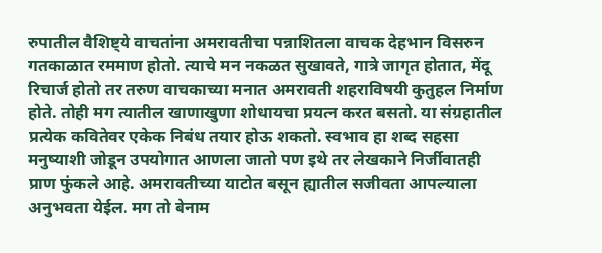रुपातील वैशिष्ट्ये वाचतांना अमरावतीचा पन्नाशितला वाचक देहभान विसरुन गतकाळात रममाण होतो. त्याचे मन नकळत सुखावते, गात्रे जागृत होतात, मेंदू रिचार्ज होतो तर तरुण वाचकाच्या मनात अमरावती शहराविषयी कुतुहल निर्माण होते. तोही मग त्यातील खाणाखुणा शोधायचा प्रयत्न करत बसतो. या संग्रहातील प्रत्येक कवितेवर एकेक निबंध तयार होऊ शकतो. स्वभाव हा शब्द सहसा मनुष्याशी जोडून उपयोगात आणला जातो पण इथे तर लेखकाने निर्जीवातही प्राण फुंकले आहे. अमरावतीच्या याटोत बसून ह्यातील सजीवता आपल्याला अनुभवता येईल. मग तो बेनाम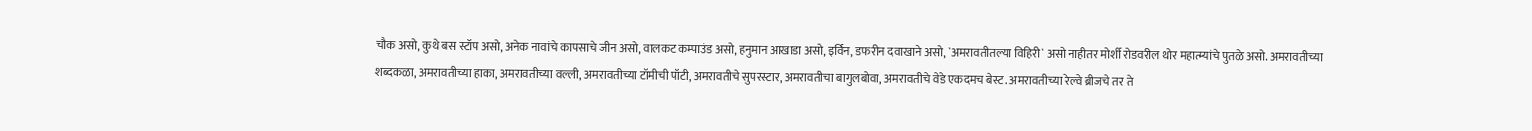चौक असो, कुथे बस स्टॉप असो, अनेक नावांचे कापसाचे जीन असो, वालकट कम्पाउंड असो, हनुमान आखाडा असो, इर्विन, डफरीन दवाखाने असो, `अमरावतीतल्या विहिरी` असो नाहीतर मोर्शी रोडवरील थोर महात्म्यांचे पुतळे असो. अमरावतीच्या शब्दकळा, अमरावतीच्या हाका, अमरावतीच्या वल्ली, अमरावतीच्या टॉमीची पॉटी, अमरावतीचे सुपरस्टार, अमरावतीचा बागुलबोवा, अमरावतीचे वेडे एकदमच बेस्ट. अमरावतीच्या रेल्वे ब्रीजचे तर ते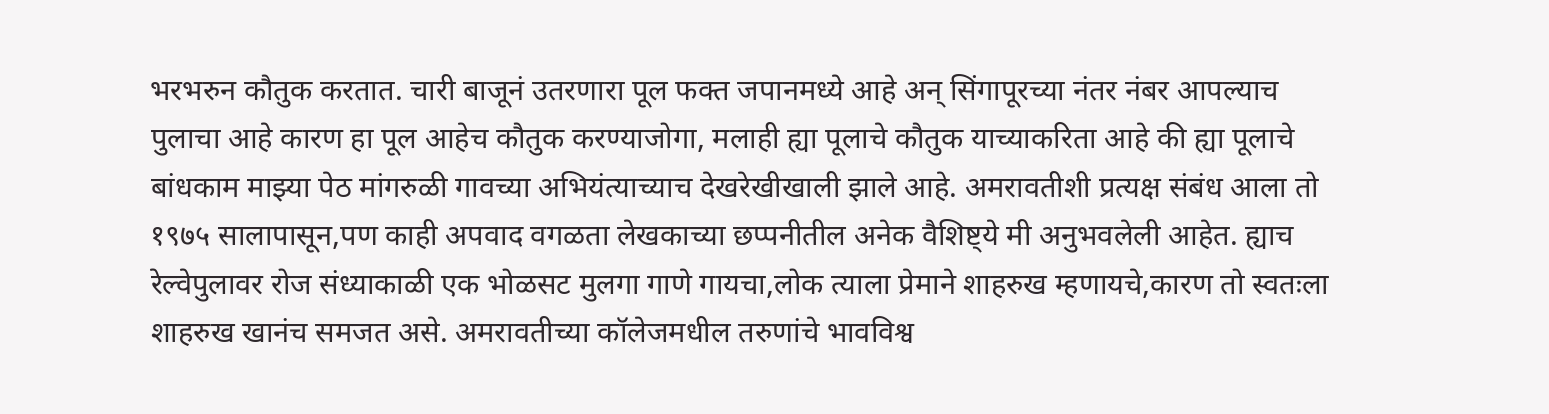भरभरुन कौतुक करतात. चारी बाजूनं उतरणारा पूल फक्त जपानमध्ये आहे अन् सिंगापूरच्या नंतर नंबर आपल्याच पुलाचा आहे कारण हा पूल आहेच कौतुक करण्याजोगा, मलाही ह्या पूलाचे कौतुक याच्याकरिता आहे की ह्या पूलाचे बांधकाम माझ्या पेठ मांगरुळी गावच्या अभियंत्याच्याच देखरेखीखाली झाले आहे. अमरावतीशी प्रत्यक्ष संबंध आला तो १९७५ सालापासून,पण काही अपवाद वगळता लेखकाच्या छप्पनीतील अनेक वैशिष्ट्ये मी अनुभवलेली आहेत. ह्याच रेल्वेपुलावर रोज संध्याकाळी एक भोळसट मुलगा गाणे गायचा,लोक त्याला प्रेमाने शाहरुख म्हणायचे,कारण तो स्वतःला शाहरुख खानंच समजत असे. अमरावतीच्या कॉलेजमधील तरुणांचे भावविश्व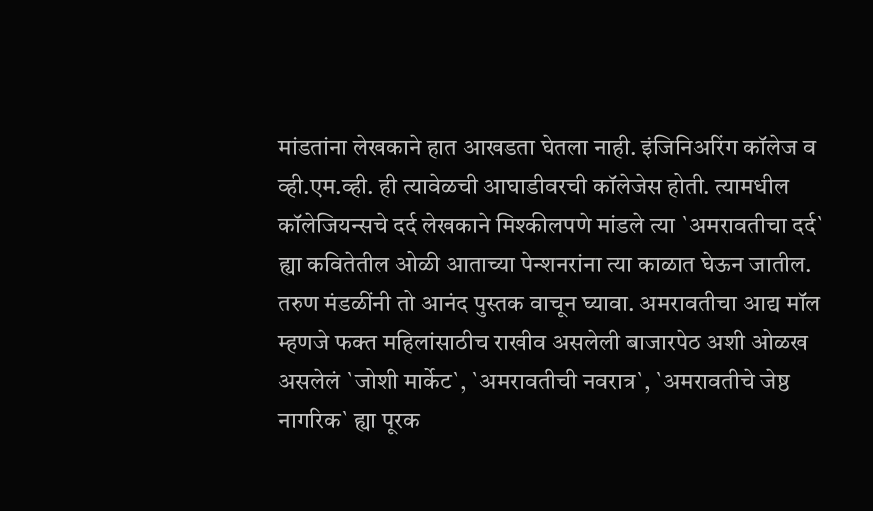मांडतांना लेखकाने हात आखडता घेतला नाही. इंजिनिअरिंग कॉलेज व व्ही.एम.व्ही. ही त्यावेळची आघाडीवरची कॉलेजेस होती. त्यामधील कॉलेजियन्सचे दर्द लेखकाने मिश्कीलपणे मांडले त्या `अमरावतीचा दर्द` ह्या कवितेतील ओळी आताच्या पेन्शनरांना त्या काळात घेऊन जातील. तरुण मंडळींनी तो आनंद पुस्तक वाचून घ्यावा. अमरावतीचा आद्य मॉल म्हणजे फक्त महिलांसाठीच राखीव असलेली बाजारपेठ अशी ओळख असलेलं `जोशी मार्केट`, `अमरावतीची नवरात्र`, `अमरावतीचे जेष्ठ नागरिक` ह्या पूरक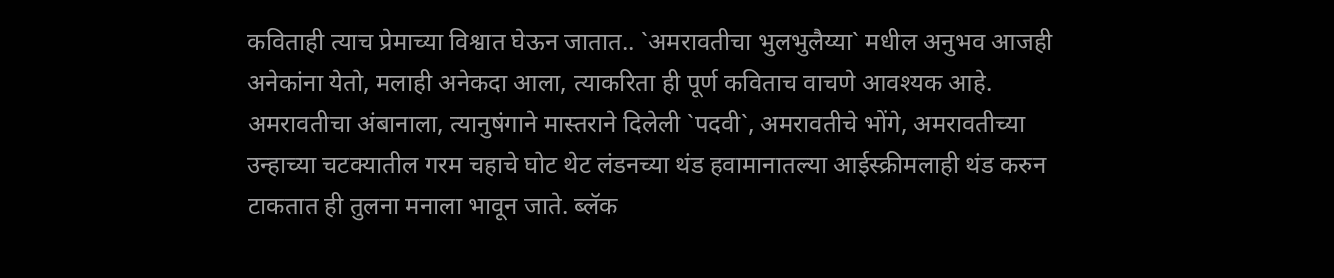कविताही त्याच प्रेमाच्या विश्वात घेऊन जातात.. `अमरावतीचा भुलभुलैय्या` मधील अनुभव आजही अनेकांना येतो, मलाही अनेकदा आला, त्याकरिता ही पूर्ण कविताच वाचणे आवश्यक आहे. अमरावतीचा अंबानाला, त्यानुषंगाने मास्तराने दिलेली `पदवी`, अमरावतीचे भोंगे, अमरावतीच्या उन्हाच्या चटक्यातील गरम चहाचे घोट थेट लंडनच्या थंड हवामानातल्या आईस्क्रीमलाही थंड करुन टाकतात ही तुलना मनाला भावून जाते. ब्लॅक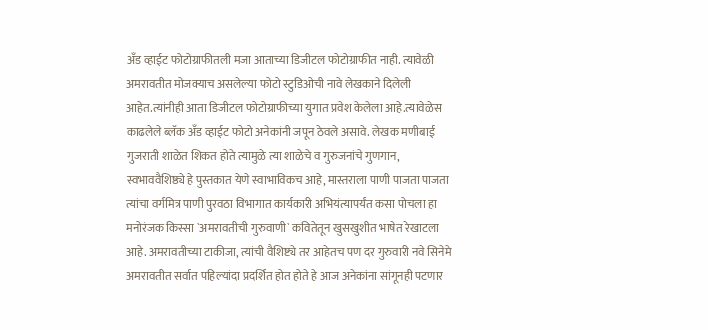अँड व्हाईट फोटोग्राफीतली मजा आताच्या डिजीटल फोटोग्राफीत नाही. त्यावेळी अमरावतीत मोजक्याच असलेल्या फोटो स्टुडिओची नावे लेखकाने दिलेली आहेत.त्यांनीही आता डिजीटल फोटोग्राफीच्या युगात प्रवेश केलेला आहे.त्यावेळेस काढलेले ब्लॅक अँड व्हाईट फोटो अनेकांनी जपून ठेवले असावे. लेखक मणीबाई गुजराती शाळेत शिकत होते त्यामुळे त्या शाळेचे व गुरुजनांचे गुणगान, स्वभाववैशिष्ठ्ये हे पुस्तकात येणे स्वाभाविकच आहे, मास्तराला पाणी पाजता पाजता त्यांचा वर्गमित्र पाणी पुरवठा विभागात कार्यकारी अभियंत्यापर्यंत कसा पोचला हा मनोरंजक किस्सा `अमरावतीची गुरुवाणी` कवितेतून खुसखुशीत भाषेत रेखाटला आहे. अमरावतीच्या टाकीजा, त्यांची वैशिष्ट्ये तर आहेतच पण दर गुरुवारी नवे सिनेमे अमरावतीत सर्वात पहिल्यांदा प्रदर्शित होत होते हे आज अनेकांना सांगूनही पटणार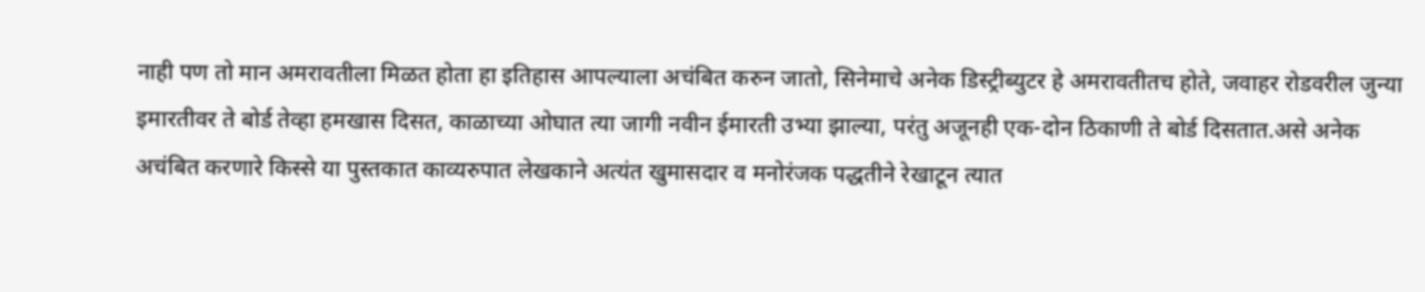नाही पण तो मान अमरावतीला मिळत होता हा इतिहास आपल्याला अचंबित करुन जातो, सिनेमाचे अनेक डिस्ट्रीब्युटर हे अमरावतीतच होते, जवाहर रोडवरील जुन्या इमारतीवर ते बोर्ड तेव्हा हमखास दिसत, काळाच्या ओघात त्या जागी नवीन ईमारती उभ्या झाल्या, परंतु अजूनही एक-दोन ठिकाणी ते बोर्ड दिसतात.असे अनेक अचंबित करणारे किस्से या पुस्तकात काव्यरुपात लेखकाने अत्यंत खुमासदार व मनोरंजक पद्धतीने रेखाटून त्यात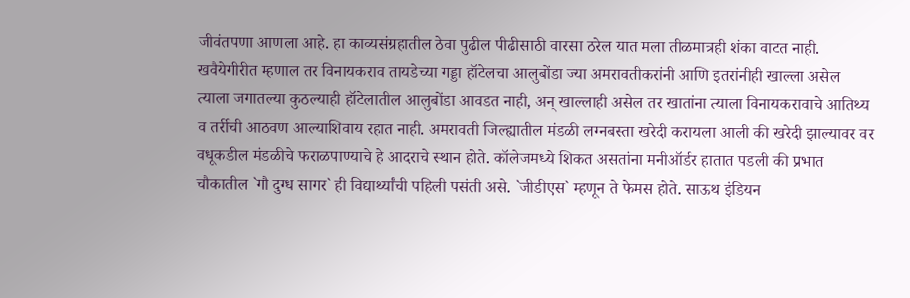जीवंतपणा आणला आहे. हा काव्यसंग्रहातील ठेवा पुढील पीढीसाठी वारसा ठरेल यात मला तीळमात्रही शंका वाटत नाही. खवैयेगीरीत म्हणाल तर विनायकराव तायडेच्या गड्डा हॉटेलचा आलुबोंडा ज्या अमरावतीकरांनी आणि इतरांनीही खाल्ला असेल त्याला जगातल्या कुठल्याही हॉटेलातील आलुबोंडा आवडत नाही, अन् खाल्लाही असेल तर खातांना त्याला विनायकरावाचे आतिथ्य व तर्रीची आठवण आल्याशिवाय रहात नाही. अमरावती जिल्ह्यातील मंडळी लग्नबस्ता खरेदी करायला आली की खरेदी झाल्यावर वर वधूकडील मंडळीचे फराळपाण्याचे हे आदराचे स्थान होते. कॉलेजमध्ये शिकत असतांना मनीऑर्डर हातात पडली की प्रभात चौकातील `गौ दुग्ध सागर` ही विद्यार्थ्यांची पहिली पसंती असे. `जीडीएस` म्हणून ते फेमस होते. साऊथ इंडियन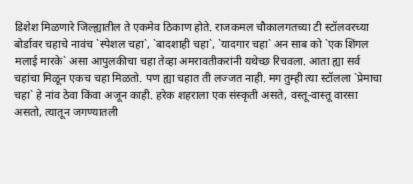डिशेश मिळणारे जिल्ह्यातील ते एकमेव ठिकाण होते. राजकमल चौकालगतच्या टी स्टॉलवरच्या बोर्डावर चहाचे नावंच `स्पेशल चहा`, `बादशाही चहा`, `यादगार चहा` अन साब को `एक शिंगल मलाई मारके` असा आपुलकीचा चहा तेव्हा अमरावतीकरांनी यथेच्छ रिचवला. आता ह्या सर्व चहांचा मिळून एकच चहा मिळतो. पण ह्या चहात ती लज्जत नाही. मग तुम्ही त्या स्टॉलला `प्रेमाचा चहा` हे नांव ठेवा किंवा अजून काही. हरेक शहराला एक संस्कृती असते, वस्तू-वास्तू वारसा असतो, त्यातून जगण्यातली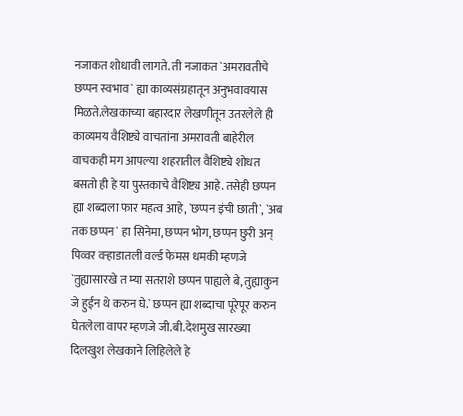नजाकत शोधावी लागते. ती नजाकत `अमरावतीचे छप्पन स्वभाव` ह्या काव्यसंग्रहातून अनुभवावयास मिळते.लेखकाच्या बहारदार लेखणीतून उतरलेले ही काव्यमय वैशिष्ट्ये वाचतांना अमरावती बाहेरील वाचकही मग आपल्या शहरातील वैशिष्ट्ये शोधत बसतो ही हे या पुस्तकाचे वैशिष्ट्य आहे. तसेही छप्पन ह्या शब्दाला फार महत्व आहे, `छप्पन इंची छाती`, `अब तक छप्पन` हा सिनेमा, छप्पन भोग, छप्पन छुरी अन् पिव्वर वऱ्हाडातली वर्ल्ड फेमस धमकी म्हणजे `तुह्यासारखे त म्या सतराशे छप्पन पाह्यले बे, तुह्याकुन जे हुईन थे करुन घे.` छप्पन ह्या शब्दाचा पूरेपूर करुन घेतलेला वापर म्हणजे जी.बी.देशमुख सारख्या दिलखुश लेखकाने लिहिलेले हे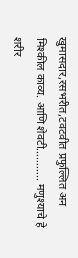खुमासदार,रसभरीत,टवटवीत प्रफुल्लित अन मिश्कील काव्य. आणि शेवटी……….. मणुश्याचे हे शरीर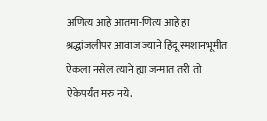अणित्य आहे आतमा-णित्य आहे हा श्रद्धांजलीपर आवाज ज्याने हिंदू स्मशानभूमीत ऐकला नसेल त्याने ह्या जन्मात तरी तो ऐकेपर्यंत मरु नये.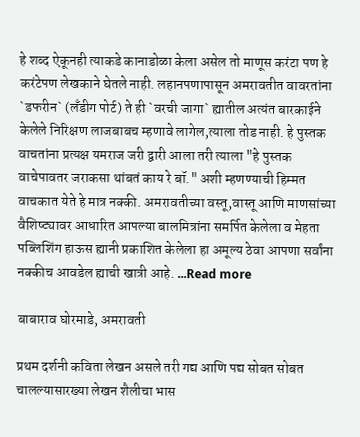हे शब्द ऐकूनही त्याकडे कानाडोळा केला असेल तो माणूस करंटा पण हे करंटेपण लेखकाने घेतले नाही. लहानपणापासून अमरावतीत वावरतांना `डफरीन` (लँडीग पोर्ट) ते ही `वरची जागा` ह्यातील अत्यंत बारकाईने केलेले निरिक्षण लाजबाबच म्हणावे लागेल,त्याला तोड नाही. हे पुस्तक वाचतांना प्रत्यक्ष यमराज जरी द्वारी आला तरी त्याला "हे पुस्तक वाचेपावतर जराकसा थांबतं काय रे बॉ." अशी म्हणण्याची हिम्मत वाचकात येते हे मात्र नक्की. अमरावतीच्या वस्तू,वास्तू आणि माणसांच्या वैशिष्ट्यावर आधारित आपल्या बालमित्रांना समर्पित केलेला व मेहता पब्लिशिंग हाऊस ह्यानी प्रकाशित केलेला हा अमूल्य ठेवा आपणा सर्वांना नक्कीच आवडेल ह्याची खात्री आहे. ...Read more

बाबाराव घोरमाडे, अमरावती

प्रथम दर्शनी कविता लेखन असले तरी गद्य आणि पद्य सोबत सोबत चालल्यासारख्या लेखन शैलीचा भास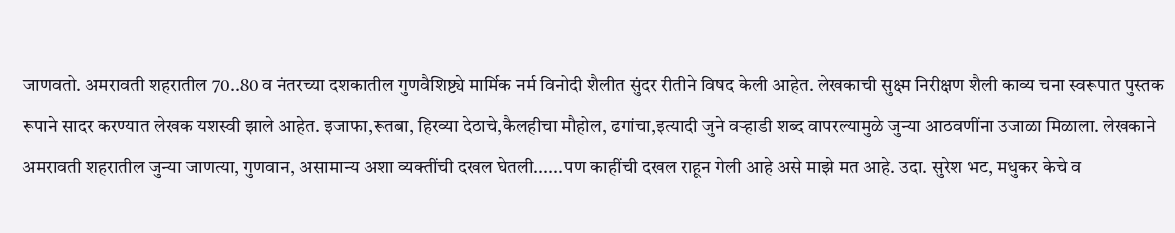जाणवतो. अमरावती शहरातील 70..80 व नंतरच्या दशकातील गुणवैशिष्ट्ये मार्मिक नर्म विनोदी शैलीत सुंदर रीतीने विषद केली आहेत. लेखकाची सुक्ष्म निरीक्षण शैली काव्य चना स्वरूपात पुस्तक रूपाने सादर करण्यात लेखक यशस्वी झाले आहेत. इजाफा,रूतबा, हिरव्या देठाचे,कैलहीचा मौहोल, ढगांचा,इत्यादी जुने वऱ्हाडी शब्द वापरल्यामुळे जुन्या आठवणींना उजाळा मिळाला. लेखकाने अमरावती शहरातील जुन्या जाणत्या, गुणवान, असामान्य अशा व्यक्तींची दखल घेतली......पण काहींची दखल राहून गेली आहे असे माझे मत आहे. उदा. सुरेश भट, मधुकर केचे व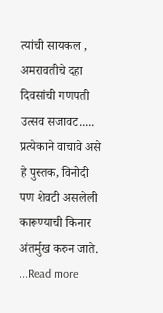त्यांची सायकल , अमरावतीचे दहा दिवसांची गणपती उत्सव सजावट..... प्रत्येकाने वाचावे असे हे पुस्तक, विनोदी पण शेवटी असलेली कारूण्याची किनार अंतर्मुख करुन जाते. ...Read more